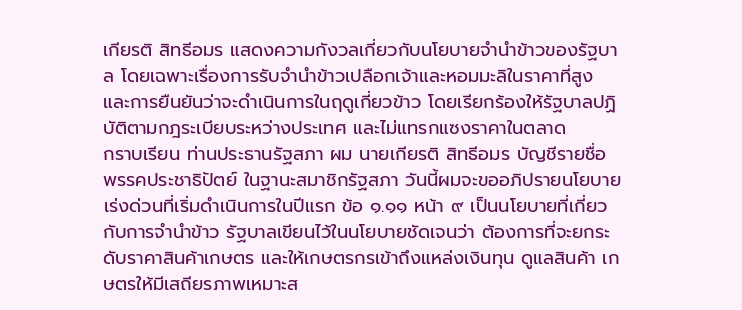เกียรติ สิทธีอมร แสดงความกังวลเกี่ยวกับนโยบายจำนำข้าวของรัฐบาล โดยเฉพาะเรื่องการรับจำนำข้าวเปลือกเจ้าและหอมมะลิในราคาที่สูง และการยืนยันว่าจะดำเนินการในฤดูเกี่ยวข้าว โดยเรียกร้องให้รัฐบาลปฏิบัติตามกฎระเบียบระหว่างประเทศ และไม่แทรกแซงราคาในตลาด
กราบเรียน ท่านประธานรัฐสภา ผม นายเกียรติ สิทธีอมร บัญชีรายชื่อ พรรคประชาธิปัตย์ ในฐานะสมาชิกรัฐสภา วันนี้ผมจะขออภิปรายนโยบายเร่งด่วนที่เริ่มดำเนินการในปีแรก ข้อ ๑.๑๑ หน้า ๙ เป็นนโยบายที่เกี่ยวกับการจำนำข้าว รัฐบาลเขียนไว้ในนโยบายชัดเจนว่า ต้องการที่จะยกระดับราคาสินค้าเกษตร และให้เกษตรกรเข้าถึงแหล่งเงินทุน ดูแลสินค้า เกษตรให้มีเสถียรภาพเหมาะส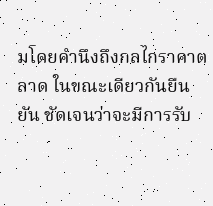มโดยคำนึงถึงกลไกราคาตลาด ในขณะเดียวกันยืนยัน ชัดเจนว่าจะมีการรับ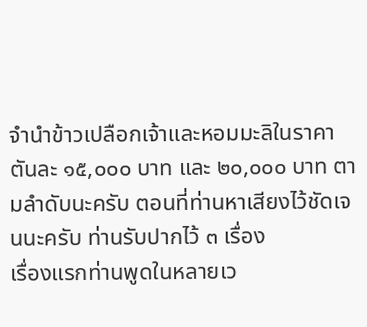จำนำข้าวเปลือกเจ้าและหอมมะลิในราคาตันละ ๑๕,๐๐๐ บาท และ ๒๐,๐๐๐ บาท ตามลำดับนะครับ ตอนที่ท่านหาเสียงไว้ชัดเจนนะครับ ท่านรับปากไว้ ๓ เรื่อง
เรื่องแรกท่านพูดในหลายเว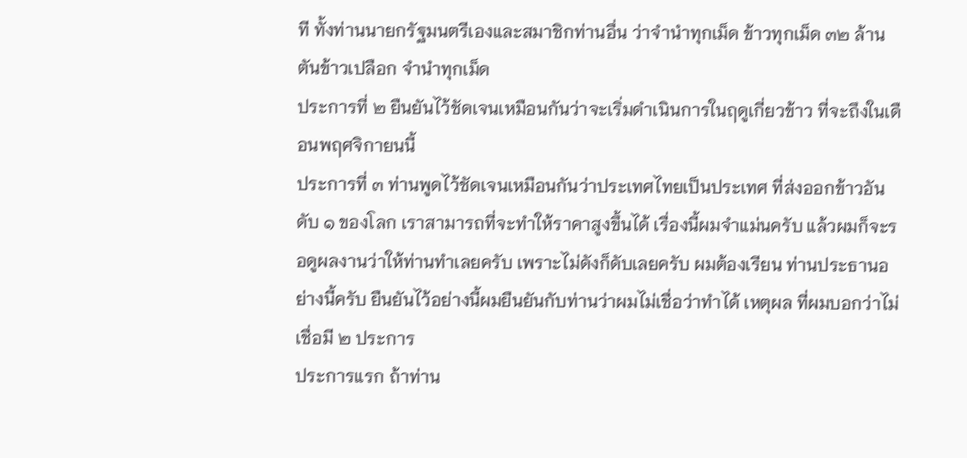ที ทั้งท่านนายกรัฐมนตรีเองและสมาชิกท่านอื่น ว่าจำนำทุกเม็ด ข้าวทุกเม็ด ๓๒ ล้านตันข้าวเปลือก จำนำทุกเม็ด
ประการที่ ๒ ยืนยันไว้ชัดเจนเหมือนกันว่าจะเริ่มดำเนินการในฤดูเกี่ยวข้าว ที่จะถึงในเดือนพฤศจิกายนนี้
ประการที่ ๓ ท่านพูดไว้ชัดเจนเหมือนกันว่าประเทศไทยเป็นประเทศ ที่ส่งออกข้าวอันดับ ๑ ของโลก เราสามารถที่จะทำให้ราคาสูงขึ้นได้ เรื่องนี้ผมจำแม่นครับ แล้วผมก็จะรอดูผลงานว่าให้ท่านทำเลยครับ เพราะไม่ดังก็ดับเลยครับ ผมต้องเรียน ท่านประธานอย่างนี้ครับ ยืนยันไว้อย่างนี้ผมยืนยันกับท่านว่าผมไม่เชื่อว่าทำได้ เหตุผล ที่ผมบอกว่าไม่เชื่อมี ๒ ประการ
ประการแรก ถ้าท่าน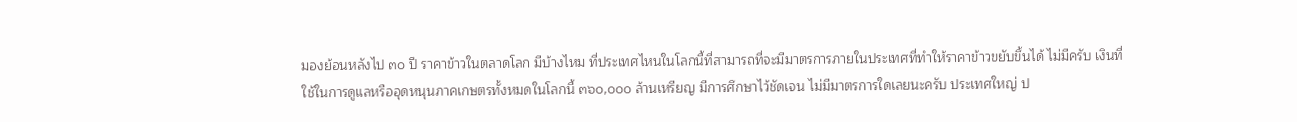มองย้อนหลังไป ๓๐ ปี ราคาข้าวในตลาดโลก มีบ้างไหม ที่ประเทศไหนในโลกนี้ที่สามารถที่จะมีมาตรการภายในประเทศที่ทำให้ราคาข้าวขยับขึ้นได้ ไม่มีครับ เงินที่ใช้ในการดูแลหรืออุดหนุนภาคเกษตรทั้งหมดในโลกนี้ ๓๖๐,๐๐๐ ล้านเหรียญ มีการศึกษาไว้ชัดเจน ไม่มีมาตรการใดเลยนะครับ ประเทศใหญ่ ป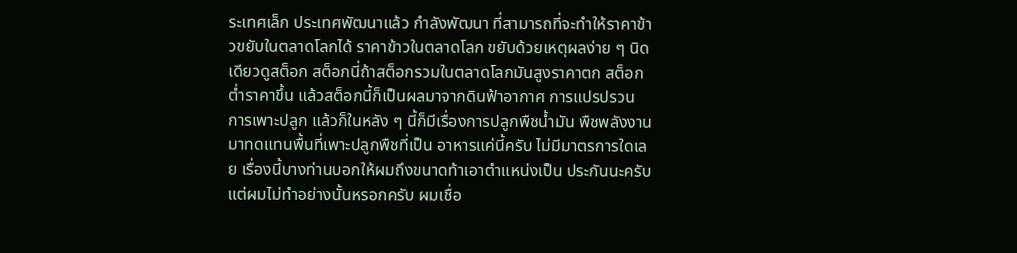ระเทศเล็ก ประเทศพัฒนาแล้ว กำลังพัฒนา ที่สามารถที่จะทำให้ราคาข้าวขยับในตลาดโลกได้ ราคาข้าวในตลาดโลก ขยับด้วยเหตุผลง่าย ๆ นิดเดียวดูสต็อก สต็อกนี่ถ้าสต็อกรวมในตลาดโลกมันสูงราคาตก สต็อกต่ำราคาขึ้น แล้วสต็อกนี้ก็เป็นผลมาจากดินฟ้าอากาศ การแปรปรวน การเพาะปลูก แล้วก็ในหลัง ๆ นี้ก็มีเรื่องการปลูกพืชน้ำมัน พืชพลังงานมาทดแทนพื้นที่เพาะปลูกพืชที่เป็น อาหารแค่นี้ครับ ไม่มีมาตรการใดเลย เรื่องนี้บางท่านบอกให้ผมถึงขนาดท้าเอาตำแหน่งเป็น ประกันนะครับ แต่ผมไม่ทำอย่างนั้นหรอกครับ ผมเชื่อ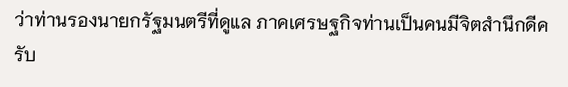ว่าท่านรองนายกรัฐมนตรีที่ดูแล ภาคเศรษฐกิจท่านเป็นคนมีจิตสำนึกดีครับ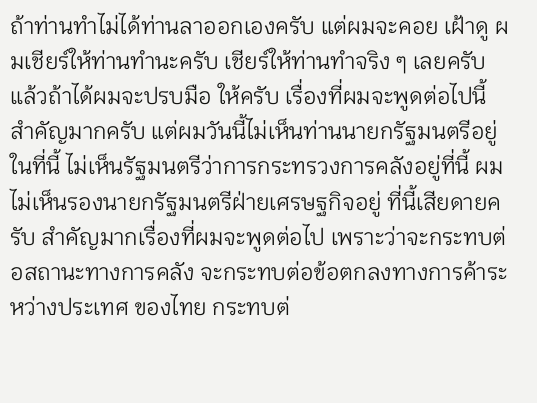ถ้าท่านทำไม่ได้ท่านลาออกเองครับ แต่ผมจะคอย เฝ้าดู ผมเชียร์ให้ท่านทำนะครับ เชียร์ให้ท่านทำจริง ๆ เลยครับ แล้วถ้าได้ผมจะปรบมือ ให้ครับ เรื่องที่ผมจะพูดต่อไปนี้สำคัญมากครับ แต่ผมวันนี้ไม่เห็นท่านนายกรัฐมนตรีอยู่ในที่นี้ ไม่เห็นรัฐมนตรีว่าการกระทรวงการคลังอยู่ที่นี้ ผมไม่เห็นรองนายกรัฐมนตรีฝ่ายเศรษฐกิจอยู่ ที่นี้เสียดายครับ สำคัญมากเรื่องที่ผมจะพูดต่อไป เพราะว่าจะกระทบต่อสถานะทางการคลัง จะกระทบต่อข้อตกลงทางการค้าระหว่างประเทศ ของไทย กระทบต่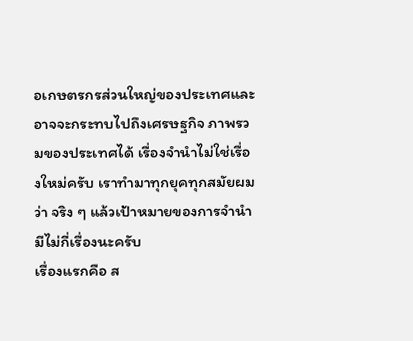อเกษตรกรส่วนใหญ่ของประเทศและอาจจะกระทบไปถึงเศรษฐกิจ ภาพรวมของประเทศได้ เรื่องจำนำไม่ใช่เรื่องใหม่ครับ เราทำมาทุกยุคทุกสมัยผมว่า จริง ๆ แล้วเป้าหมายของการจำนำมีไม่กี่เรื่องนะครับ
เรื่องแรกคือ ส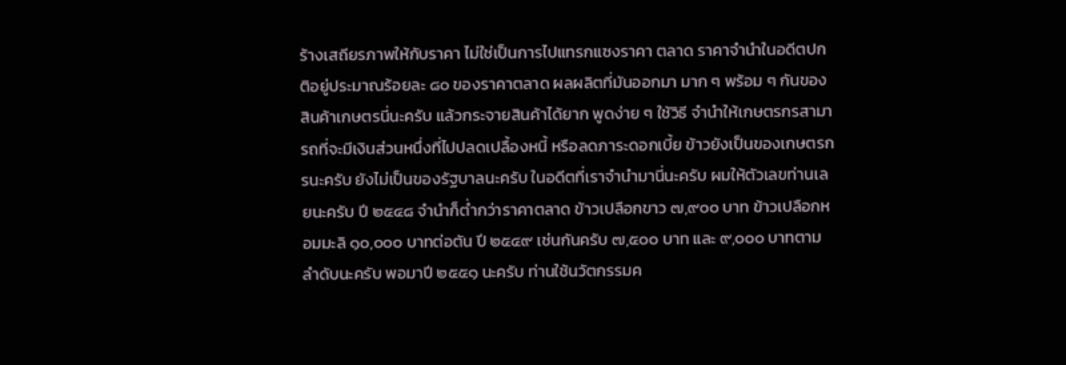ร้างเสถียรภาพให้กับราคา ไม่ใช่เป็นการไปแทรกแซงราคา ตลาด ราคาจำนำในอดีตปกติอยู่ประมาณร้อยละ ๘๐ ของราคาตลาด ผลผลิตที่มันออกมา มาก ๆ พร้อม ๆ กันของสินค้าเกษตรนี่นะครับ แล้วกระจายสินค้าได้ยาก พูดง่าย ๆ ใช้วิธี จำนำให้เกษตรกรสามารถที่จะมีเงินส่วนหนึ่งที่ไปปลดเปลื้องหนี้ หรือลดภาระดอกเบี้ย ข้าวยังเป็นของเกษตรกรนะครับ ยังไม่เป็นของรัฐบาลนะครับ ในอดีตที่เราจำนำมานี่นะครับ ผมให้ตัวเลขท่านเลยนะครับ ปี ๒๕๔๘ จำนำก็ต่ำกว่าราคาตลาด ข้าวเปลือกขาว ๗,๙๐๐ บาท ข้าวเปลือกหอมมะลิ ๑๐,๐๐๐ บาทต่อตัน ปี ๒๕๔๙ เช่นกันครับ ๗,๕๐๐ บาท และ ๙,๐๐๐ บาทตามลำดับนะครับ พอมาปี ๒๕๕๑ นะครับ ท่านใช้นวัตกรรมค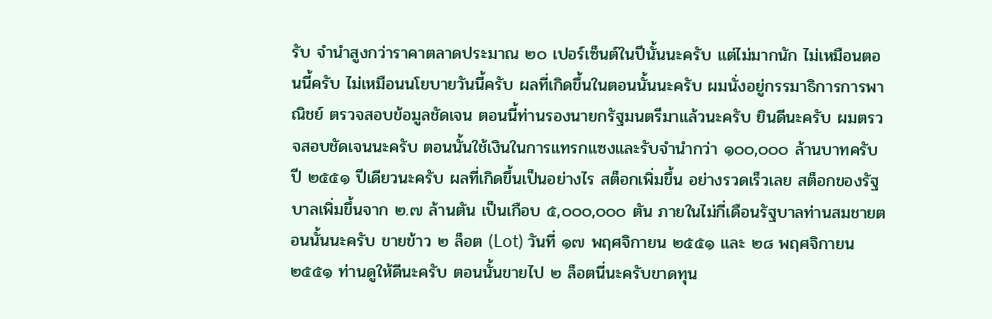รับ จำนำสูงกว่าราคาตลาดประมาณ ๒๐ เปอร์เซ็นต์ในปีนั้นนะครับ แต่ไม่มากนัก ไม่เหมือนตอนนี้ครับ ไม่เหมือนนโยบายวันนี้ครับ ผลที่เกิดขึ้นในตอนนั้นนะครับ ผมนั่งอยู่กรรมาธิการการพาณิชย์ ตรวจสอบข้อมูลชัดเจน ตอนนี้ท่านรองนายกรัฐมนตรีมาแล้วนะครับ ยินดีนะครับ ผมตรวจสอบชัดเจนนะครับ ตอนนั้นใช้เงินในการแทรกแซงและรับจำนำกว่า ๑๐๐,๐๐๐ ล้านบาทครับ ปี ๒๕๕๑ ปีเดียวนะครับ ผลที่เกิดขึ้นเป็นอย่างไร สต็อกเพิ่มขึ้น อย่างรวดเร็วเลย สต็อกของรัฐบาลเพิ่มขึ้นจาก ๒.๗ ล้านตัน เป็นเกือบ ๕,๐๐๐,๐๐๐ ตัน ภายในไม่กี่เดือนรัฐบาลท่านสมชายตอนนั้นนะครับ ขายข้าว ๒ ล็อต (Lot) วันที่ ๑๗ พฤศจิกายน ๒๕๕๑ และ ๒๘ พฤศจิกายน ๒๕๕๑ ท่านดูให้ดีนะครับ ตอนนั้นขายไป ๒ ล็อตนี่นะครับขาดทุน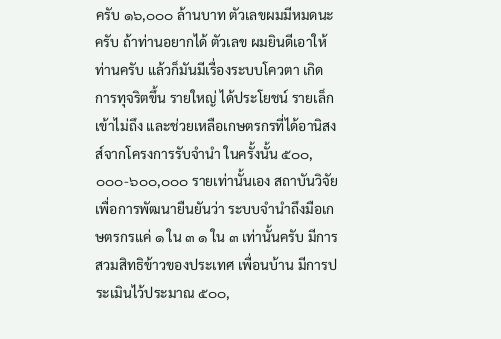ครับ ๑๖,๐๐๐ ล้านบาท ตัวเลขผมมีหมดนะครับ ถ้าท่านอยากได้ ตัวเลข ผมยินดีเอาให้ท่านครับ แล้วก็มันมีเรื่องระบบโควตา เกิดการทุจริตขึ้น รายใหญ่ ได้ประโยชน์ รายเล็กเข้าไม่ถึง และช่วยเหลือเกษตรกรที่ได้อานิสงส์จากโครงการรับจำนำ ในครั้งนั้น ๕๐๐,๐๐๐-๖๐๐,๐๐๐ รายเท่านั้นเอง สถาบันวิจัยเพื่อการพัฒนายืนยันว่า ระบบจำนำถึงมือเกษตรกรแค่ ๑ ใน ๓ ๑ ใน ๓ เท่านั้นครับ มีการสวมสิทธิข้าวของประเทศ เพื่อนบ้าน มีการประเมินไว้ประมาณ ๕๐๐,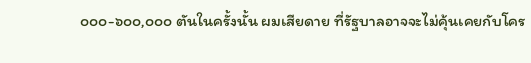๐๐๐-๖๐๐,๐๐๐ ตันในครั้งนั้น ผมเสียดาย ที่รัฐบาลอาจจะไม่คุ้นเคยกับโคร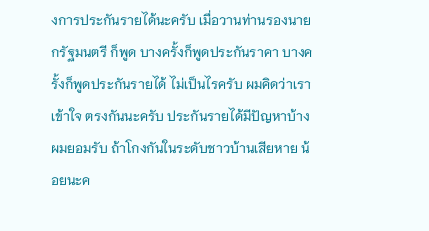งการประกันรายได้นะครับ เมื่อวานท่านรองนายกรัฐมนตรี ก็พูด บางครั้งก็พูดประกันราคา บางครั้งก็พูดประกันรายได้ ไม่เป็นไรครับ ผมคิดว่าเราเข้าใจ ตรงกันนะครับ ประกันรายได้มีปัญหาบ้างผมยอมรับ ถ้าโกงกันในระดับชาวบ้านเสียหาย น้อยนะค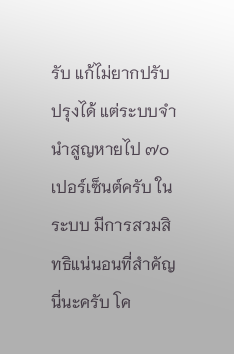รับ แก้ไม่ยากปรับปรุงได้ แต่ระบบจำนำสูญหายไป ๗๐ เปอร์เซ็นต์ครับ ในระบบ มีการสวมสิทธิแน่นอนที่สำคัญนี่นะครับ โค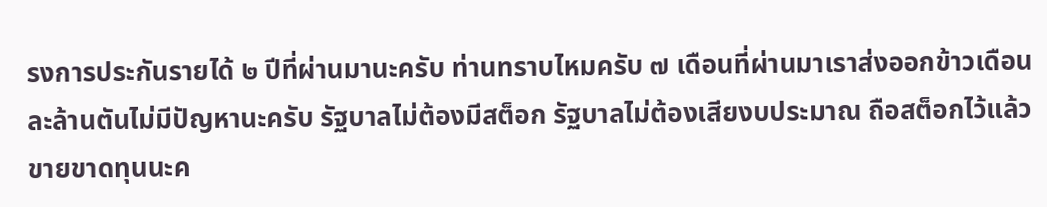รงการประกันรายได้ ๒ ปีที่ผ่านมานะครับ ท่านทราบไหมครับ ๗ เดือนที่ผ่านมาเราส่งออกข้าวเดือนละล้านตันไม่มีปัญหานะครับ รัฐบาลไม่ต้องมีสต็อก รัฐบาลไม่ต้องเสียงบประมาณ ถือสต็อกไว้แล้วขายขาดทุนนะค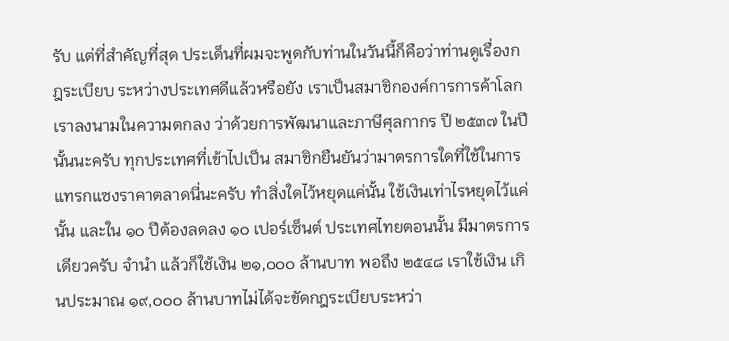รับ แต่ที่สำคัญที่สุด ประเด็นที่ผมจะพูดกับท่านในวันนี้ก็คือว่าท่านดูเรื่องกฎระเบียบ ระหว่างประเทศดีแล้วหรือยัง เราเป็นสมาชิกองค์การการค้าโลก เราลงนามในความตกลง ว่าด้วยการพัฒนาและภาษีศุลกากร ปี ๒๕๓๗ ในปีนั้นนะครับ ทุกประเทศที่เข้าไปเป็น สมาชิกยืนยันว่ามาตรการใดที่ใช้ในการแทรกแซงราคาตลาดนี่นะครับ ทำสิ่งใดไว้หยุดแค่นั้น ใช้เงินเท่าไรหยุดไว้แค่นั้น และใน ๑๐ ปีต้องลดลง ๑๐ เปอร์เซ็นต์ ประเทศไทยตอนนั้น มีมาตรการเดียวครับ จำนำ แล้วก็ใช้เงิน ๒๑,๐๐๐ ล้านบาท พอถึง ๒๕๔๘ เราใช้เงิน เกินประมาณ ๑๙,๐๐๐ ล้านบาทไม่ได้จะขัดกฎระเบียบระหว่า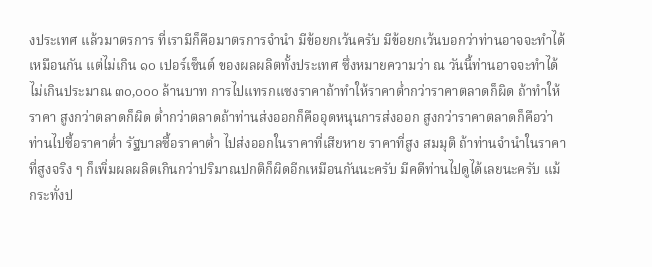งประเทศ แล้วมาตรการ ที่เรามีก็คือมาตรการจำนำ มีข้อยกเว้นครับ มีข้อยกเว้นบอกว่าท่านอาจจะทำได้เหมือนกัน แต่ไม่เกิน ๑๐ เปอร์เซ็นต์ ของผลผลิตทั้งประเทศ ซึ่งหมายความว่า ณ วันนี้ท่านอาจจะทำได้ไม่เกินประมาณ ๓๐,๐๐๐ ล้านบาท การไปแทรกแซงราคาถ้าทำให้ราคาต่ำกว่าราคาตลาดก็ผิด ถ้าทำให้ราคา สูงกว่าตลาดก็ผิด ต่ำกว่าตลาดถ้าท่านส่งออกก็คืออุดหนุนการส่งออก สูงกว่าราคาตลาดก็คือว่า ท่านไปซื้อราคาต่ำ รัฐบาลซื้อราคาต่ำ ไปส่งออกในราคาที่เสียหาย ราคาที่สูง สมมุติ ถ้าท่านจำนำในราคาที่สูงจริง ๆ ก็เพิ่มผลผลิตเกินกว่าปริมาณปกติก็ผิดอีกเหมือนกันนะครับ มีคดีท่านไปดูได้เลยนะครับ แม้กระทั่งป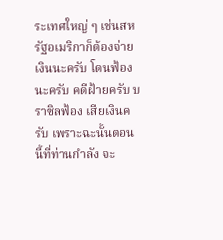ระเทศใหญ่ ๆ เช่นสหรัฐอเมริกาก็ต้องจ่ายเงินนะครับ โดนฟ้องนะครับ คดีฝ้ายครับ บราซิลฟ้อง เสียเงินครับ เพราะฉะนั้นตอนนี้ที่ท่านกำลัง จะ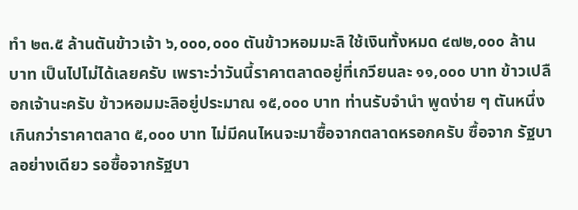ทำ ๒๓.๕ ล้านตันข้าวเจ้า ๖,๐๐๐,๐๐๐ ตันข้าวหอมมะลิ ใช้เงินทั้งหมด ๔๗๒,๐๐๐ ล้านบาท เป็นไปไม่ได้เลยครับ เพราะว่าวันนี้ราคาตลาดอยู่ที่เกวียนละ ๑๑,๐๐๐ บาท ข้าวเปลือกเจ้านะครับ ข้าวหอมมะลิอยู่ประมาณ ๑๕,๐๐๐ บาท ท่านรับจำนำ พูดง่าย ๆ ตันหนึ่งเกินกว่าราคาตลาด ๕,๐๐๐ บาท ไม่มีคนไหนจะมาซื้อจากตลาดหรอกครับ ซื้อจาก รัฐบาลอย่างเดียว รอซื้อจากรัฐบา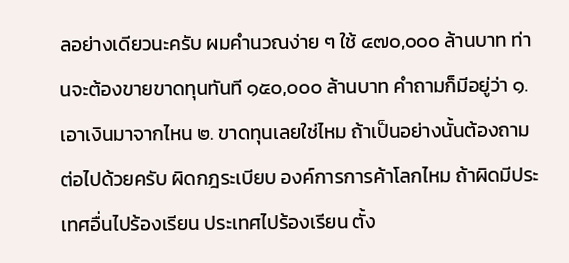ลอย่างเดียวนะครับ ผมคำนวณง่าย ๆ ใช้ ๔๗๐,๐๐๐ ล้านบาท ท่านจะต้องขายขาดทุนทันที ๑๕๐,๐๐๐ ล้านบาท คำถามก็มีอยู่ว่า ๑. เอาเงินมาจากไหน ๒. ขาดทุนเลยใช่ไหม ถ้าเป็นอย่างนั้นต้องถามต่อไปด้วยครับ ผิดกฎระเบียบ องค์การการค้าโลกไหม ถ้าผิดมีประเทศอื่นไปร้องเรียน ประเทศไปร้องเรียน ตั้ง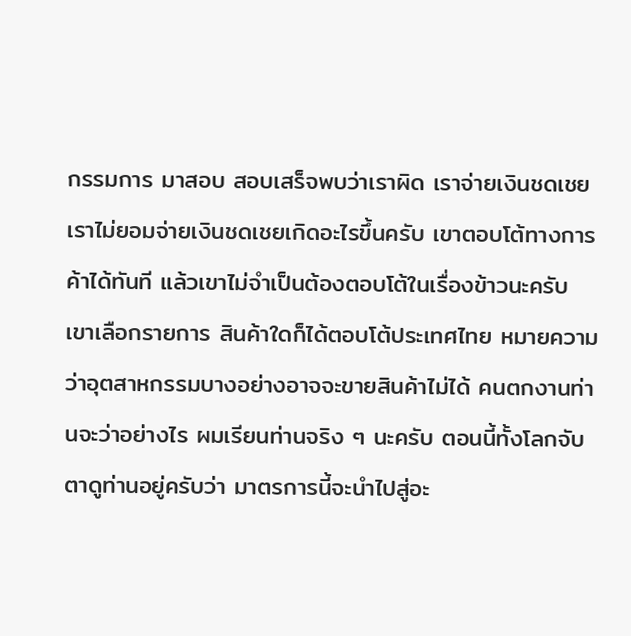กรรมการ มาสอบ สอบเสร็จพบว่าเราผิด เราจ่ายเงินชดเชย เราไม่ยอมจ่ายเงินชดเชยเกิดอะไรขึ้นครับ เขาตอบโต้ทางการค้าได้ทันที แล้วเขาไม่จำเป็นต้องตอบโต้ในเรื่องข้าวนะครับ เขาเลือกรายการ สินค้าใดก็ได้ตอบโต้ประเทศไทย หมายความว่าอุตสาหกรรมบางอย่างอาจจะขายสินค้าไม่ได้ คนตกงานท่านจะว่าอย่างไร ผมเรียนท่านจริง ๆ นะครับ ตอนนี้ทั้งโลกจับตาดูท่านอยู่ครับว่า มาตรการนี้จะนำไปสู่อะ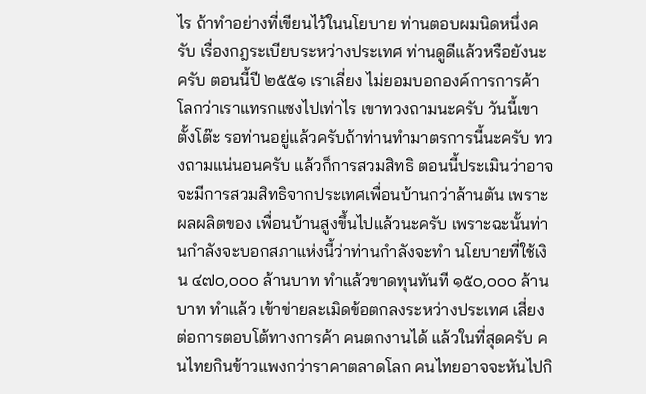ไร ถ้าทำอย่างที่เขียนไว้ในนโยบาย ท่านตอบผมนิดหนึ่งครับ เรื่องกฎระเบียบระหว่างประเทศ ท่านดูดีแล้วหรือยังนะครับ ตอนนี้ปี ๒๕๕๑ เราเลี่ยง ไม่ยอมบอกองค์การการค้าโลกว่าเราแทรกแซงไปเท่าไร เขาทวงถามนะครับ วันนี้เขาตั้งโต๊ะ รอท่านอยู่แล้วครับถ้าท่านทำมาตรการนี้นะครับ ทวงถามแน่นอนครับ แล้วก็การสวมสิทธิ ตอนนี้ประเมินว่าอาจจะมีการสวมสิทธิจากประเทศเพื่อนบ้านกว่าล้านตัน เพราะผลผลิตของ เพื่อนบ้านสูงขึ้นไปแล้วนะครับ เพราะฉะนั้นท่านกำลังจะบอกสภาแห่งนี้ว่าท่านกำลังจะทำ นโยบายที่ใช้เงิน ๔๗๐,๐๐๐ ล้านบาท ทำแล้วขาดทุนทันที ๑๕๐,๐๐๐ ล้านบาท ทำแล้ว เข้าข่ายละเมิดข้อตกลงระหว่างประเทศ เสี่ยงต่อการตอบโต้ทางการค้า คนตกงานได้ แล้วในที่สุดครับ คนไทยกินข้าวแพงกว่าราคาตลาดโลก คนไทยอาจจะหันไปกิ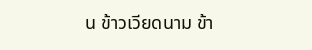น ข้าวเวียดนาม ข้า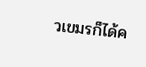วเขมรก็ได้ค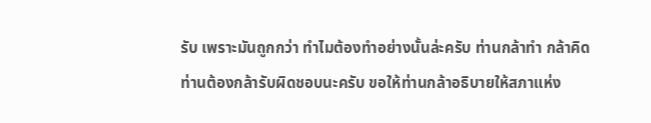รับ เพราะมันถูกกว่า ทำไมต้องทำอย่างนั้นล่ะครับ ท่านกล้าทำ กล้าคิด ท่านต้องกล้ารับผิดชอบนะครับ ขอให้ท่านกล้าอธิบายให้สภาแห่ง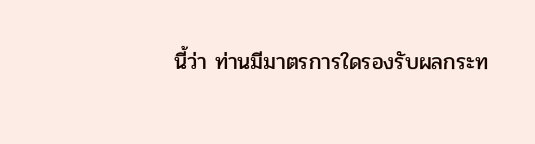นี้ว่า ท่านมีมาตรการใดรองรับผลกระท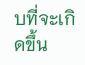บที่จะเกิดขึ้น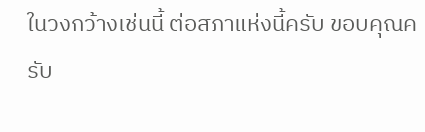ในวงกว้างเช่นนี้ ต่อสภาแห่งนี้ครับ ขอบคุณครับ